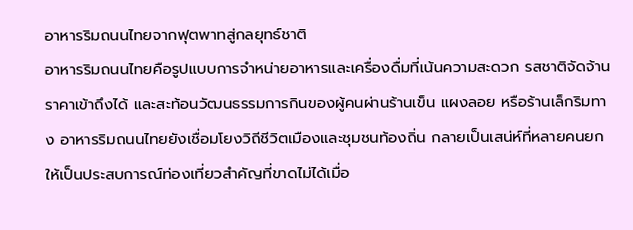อาหารริมถนนไทยจากฟุตพาทสู่กลยุทธ์ชาติ
อาหารริมถนนไทยคือรูปแบบการจำหน่ายอาหารและเครื่องดื่มที่เน้นความสะดวก รสชาติจัดจ้าน ราคาเข้าถึงได้ และสะท้อนวัฒนธรรมการกินของผู้คนผ่านร้านเข็น แผงลอย หรือร้านเล็กริมทาง อาหารริมถนนไทยยังเชื่อมโยงวิถีชีวิตเมืองและชุมชนท้องถิ่น กลายเป็นเสน่ห์ที่หลายคนยกให้เป็นประสบการณ์ท่องเที่ยวสำคัญที่ขาดไม่ได้เมื่อ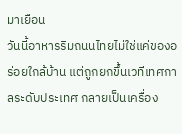มาเยือน
วันนี้อาหารริมถนนไทยไม่ใช่แค่ของอร่อยใกล้บ้าน แต่ถูกยกขึ้นเวทีเทศกาลระดับประเทศ กลายเป็นเครื่อง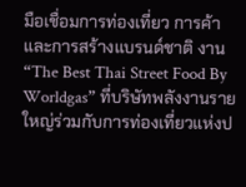มือเชื่อมการท่องเที่ยว การค้า และการสร้างแบรนด์ชาติ งาน “The Best Thai Street Food By Worldgas” ที่บริษัทพลังงานรายใหญ่ร่วมกับการท่องเที่ยวแห่งป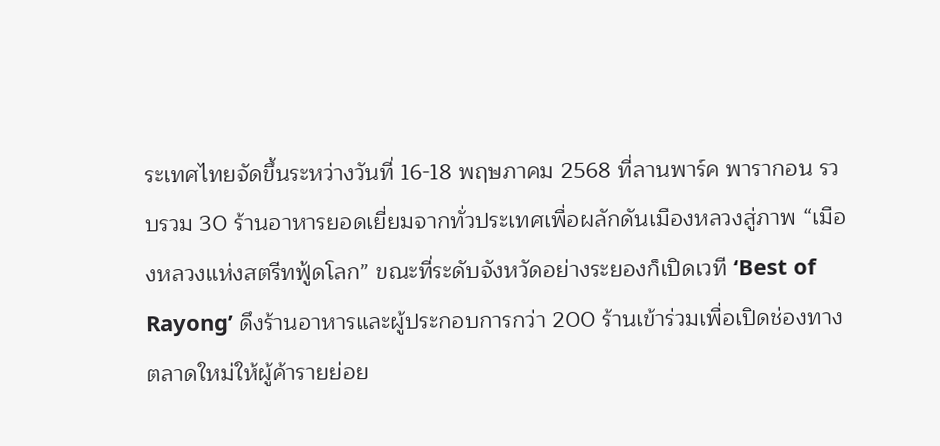ระเทศไทยจัดขึ้นระหว่างวันที่ 16-18 พฤษภาคม 2568 ที่ลานพาร์ค พารากอน รวบรวม 30 ร้านอาหารยอดเยี่ยมจากทั่วประเทศเพื่อผลักดันเมืองหลวงสู่ภาพ “เมืองหลวงแห่งสตรีทฟู้ดโลก” ขณะที่ระดับจังหวัดอย่างระยองก็เปิดเวที ‘Best of Rayong’ ดึงร้านอาหารและผู้ประกอบการกว่า 200 ร้านเข้าร่วมเพื่อเปิดช่องทางตลาดใหม่ให้ผู้ค้ารายย่อย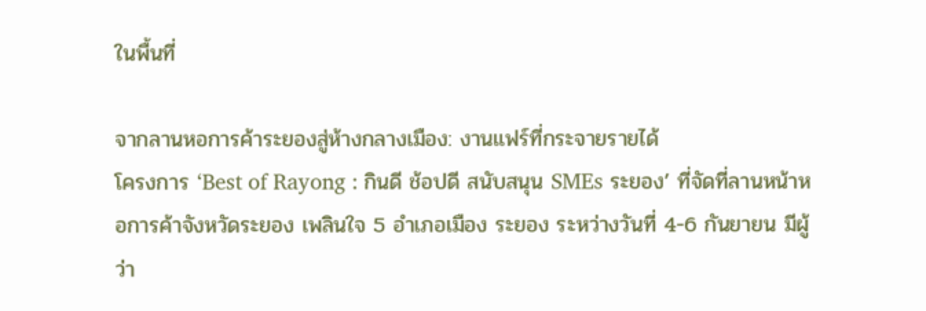ในพื้นที่

จากลานหอการค้าระยองสู่ห้างกลางเมือง: งานแฟร์ที่กระจายรายได้
โครงการ ‘Best of Rayong : กินดี ช้อปดี สนับสนุน SMEs ระยอง’ ที่จัดที่ลานหน้าหอการค้าจังหวัดระยอง เพลินใจ 5 อำเภอเมือง ระยอง ระหว่างวันที่ 4-6 กันยายน มีผู้ว่า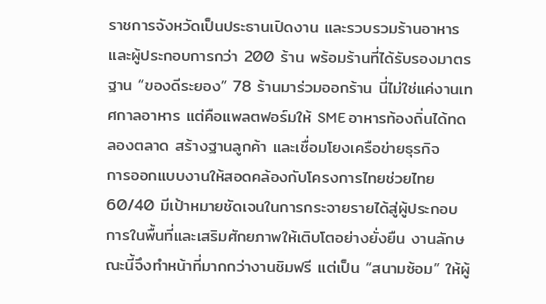ราชการจังหวัดเป็นประธานเปิดงาน และรวบรวมร้านอาหารและผู้ประกอบการกว่า 200 ร้าน พร้อมร้านที่ได้รับรองมาตรฐาน “ของดีระยอง” 78 ร้านมาร่วมออกร้าน นี่ไม่ใช่แค่งานเทศกาลอาหาร แต่คือแพลตฟอร์มให้ SME อาหารท้องถิ่นได้ทดลองตลาด สร้างฐานลูกค้า และเชื่อมโยงเครือข่ายธุรกิจ
การออกแบบงานให้สอดคล้องกับโครงการไทยช่วยไทย 60/40 มีเป้าหมายชัดเจนในการกระจายรายได้สู่ผู้ประกอบการในพื้นที่และเสริมศักยภาพให้เติบโตอย่างยั่งยืน งานลักษณะนี้จึงทำหน้าที่มากกว่างานชิมฟรี แต่เป็น “สนามซ้อม” ให้ผู้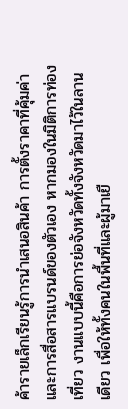ค้ารายเล็กเรียนรู้การนำเสนอสินค้า การตั้งราคาที่คุ้มค่า และการสื่อสารแบรนด์ของตัวเอง หากมองในมิติการท่องเที่ยว งานแบบนี้คือการย่อจังหวัดทั้งจังหวัดมาไว้ในลานเดียว เพื่อให้ทั้งคนในพื้นที่และผู้มาเยื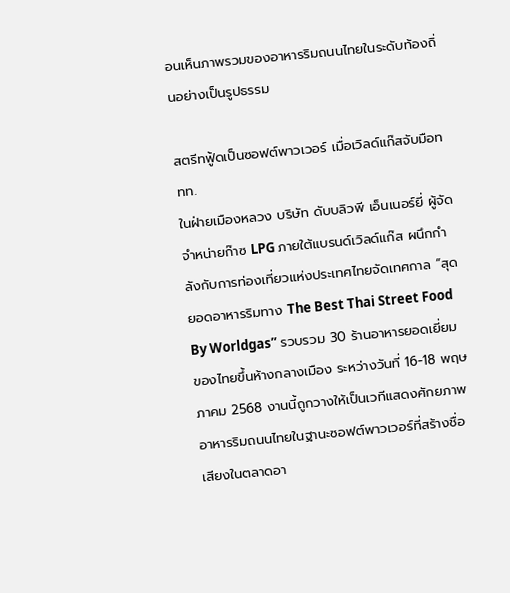อนเห็นภาพรวมของอาหารริมถนนไทยในระดับท้องถิ่นอย่างเป็นรูปธรรม

สตรีทฟู้ดเป็นซอฟต์พาวเวอร์ เมื่อเวิลด์แก๊สจับมือททท.
ในฝ่ายเมืองหลวง บริษัท ดับบลิวพี เอ็นเนอร์ยี่ ผู้จัดจำหน่ายก๊าซ LPG ภายใต้แบรนด์เวิลด์แก๊ส ผนึกกำลังกับการท่องเที่ยวแห่งประเทศไทยจัดเทศกาล “สุดยอดอาหารริมทาง The Best Thai Street Food By Worldgas” รวบรวม 30 ร้านอาหารยอดเยี่ยมของไทยขึ้นห้างกลางเมือง ระหว่างวันที่ 16-18 พฤษภาคม 2568 งานนี้ถูกวางให้เป็นเวทีแสดงศักยภาพอาหารริมถนนไทยในฐานะซอฟต์พาวเวอร์ที่สร้างชื่อเสียงในตลาดอา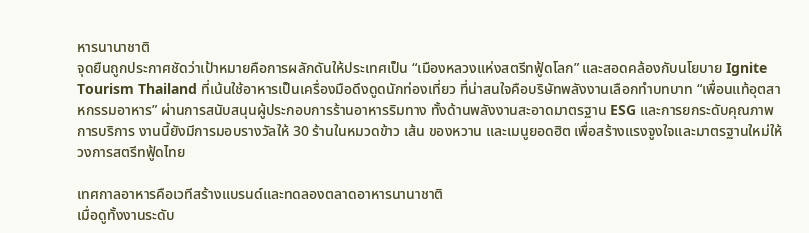หารนานาชาติ
จุดยืนถูกประกาศชัดว่าเป้าหมายคือการผลักดันให้ประเทศเป็น “เมืองหลวงแห่งสตรีทฟู้ดโลก” และสอดคล้องกับนโยบาย Ignite Tourism Thailand ที่เน้นใช้อาหารเป็นเครื่องมือดึงดูดนักท่องเที่ยว ที่น่าสนใจคือบริษัทพลังงานเลือกทำบทบาท “เพื่อนแท้อุตสาหกรรมอาหาร” ผ่านการสนับสนุนผู้ประกอบการร้านอาหารริมทาง ทั้งด้านพลังงานสะอาดมาตรฐาน ESG และการยกระดับคุณภาพการบริการ งานนี้ยังมีการมอบรางวัลให้ 30 ร้านในหมวดข้าว เส้น ของหวาน และเมนูยอดฮิต เพื่อสร้างแรงจูงใจและมาตรฐานใหม่ให้วงการสตรีทฟู้ดไทย

เทศกาลอาหารคือเวทีสร้างแบรนด์และทดลองตลาดอาหารนานาชาติ
เมื่อดูทั้งงานระดับ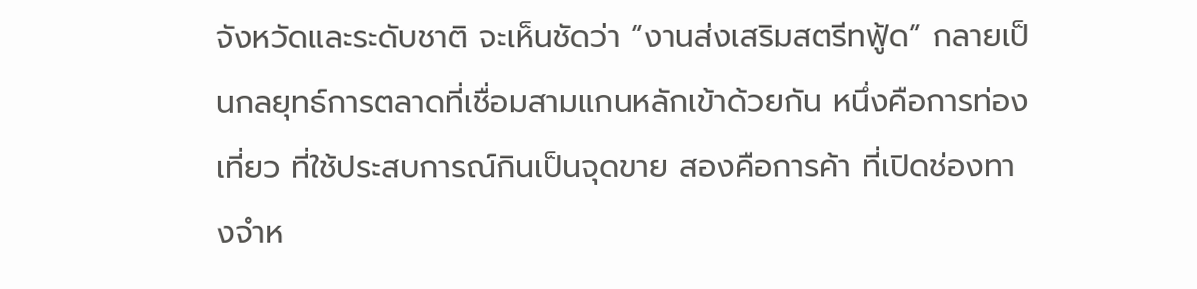จังหวัดและระดับชาติ จะเห็นชัดว่า “งานส่งเสริมสตรีทฟู้ด” กลายเป็นกลยุทธ์การตลาดที่เชื่อมสามแกนหลักเข้าด้วยกัน หนึ่งคือการท่องเที่ยว ที่ใช้ประสบการณ์กินเป็นจุดขาย สองคือการค้า ที่เปิดช่องทางจำห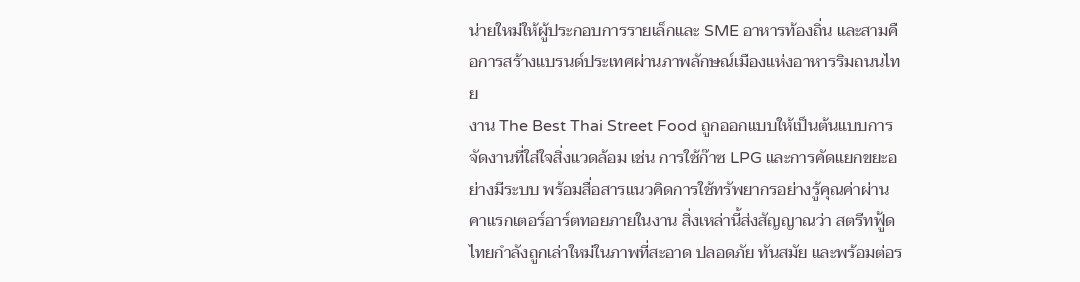น่ายใหม่ให้ผู้ประกอบการรายเล็กและ SME อาหารท้องถิ่น และสามคือการสร้างแบรนด์ประเทศผ่านภาพลักษณ์เมืองแห่งอาหารริมถนนไทย
งาน The Best Thai Street Food ถูกออกแบบให้เป็นต้นแบบการจัดงานที่ใส่ใจสิ่งแวดล้อม เช่น การใช้ก๊าซ LPG และการคัดแยกขยะอย่างมีระบบ พร้อมสื่อสารแนวคิดการใช้ทรัพยากรอย่างรู้คุณค่าผ่านคาแรกเตอร์อาร์ตทอยภายในงาน สิ่งเหล่านี้ส่งสัญญาณว่า สตรีทฟู้ดไทยกำลังถูกเล่าใหม่ในภาพที่สะอาด ปลอดภัย ทันสมัย และพร้อมต่อร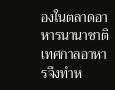องในตลาดอาหารนานาชาติ เทศกาลอาหารจึงทำห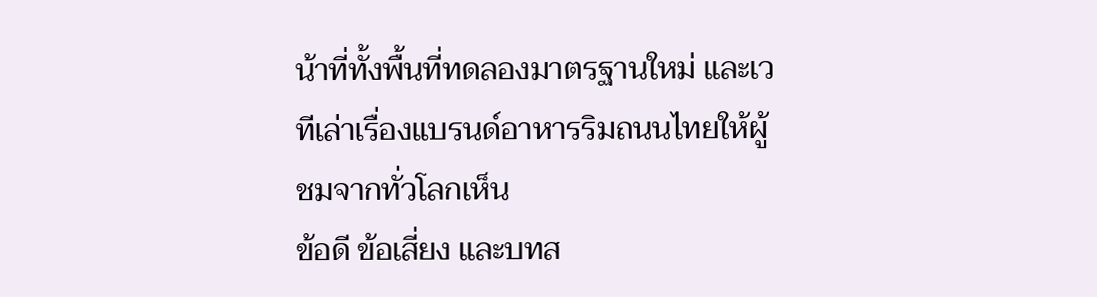น้าที่ทั้งพื้นที่ทดลองมาตรฐานใหม่ และเวทีเล่าเรื่องแบรนด์อาหารริมถนนไทยให้ผู้ชมจากทั่วโลกเห็น
ข้อดี ข้อเสี่ยง และบทส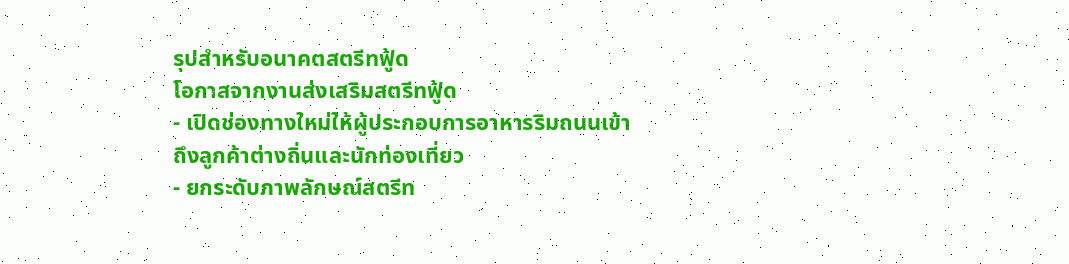รุปสำหรับอนาคตสตรีทฟู้ด
โอกาสจากงานส่งเสริมสตรีทฟู้ด
- เปิดช่องทางใหม่ให้ผู้ประกอบการอาหารริมถนนเข้าถึงลูกค้าต่างถิ่นและนักท่องเที่ยว
- ยกระดับภาพลักษณ์สตรีท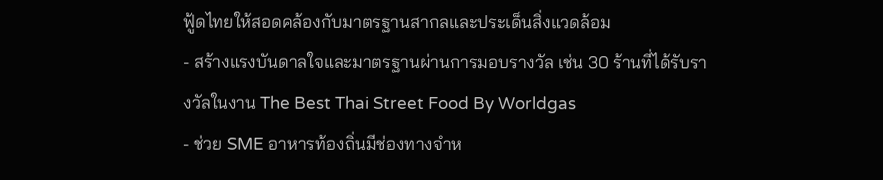ฟู้ดไทยให้สอดคล้องกับมาตรฐานสากลและประเด็นสิ่งแวดล้อม
- สร้างแรงบันดาลใจและมาตรฐานผ่านการมอบรางวัล เช่น 30 ร้านที่ได้รับรางวัลในงาน The Best Thai Street Food By Worldgas
- ช่วย SME อาหารท้องถิ่นมีช่องทางจำห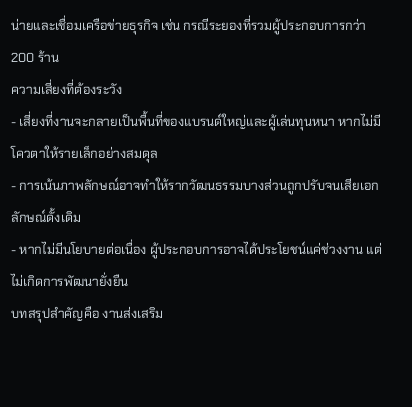น่ายและเชื่อมเครือข่ายธุรกิจ เช่น กรณีระยองที่รวมผู้ประกอบการกว่า 200 ร้าน
ความเสี่ยงที่ต้องระวัง
- เสี่ยงที่งานจะกลายเป็นพื้นที่ของแบรนด์ใหญ่และผู้เล่นทุนหนา หากไม่มีโควตาให้รายเล็กอย่างสมดุล
- การเน้นภาพลักษณ์อาจทำให้รากวัฒนธรรมบางส่วนถูกปรับจนเสียเอกลักษณ์ดั้งเดิม
- หากไม่มีนโยบายต่อเนื่อง ผู้ประกอบการอาจได้ประโยชน์แค่ช่วงงาน แต่ไม่เกิดการพัฒนายั่งยืน
บทสรุปสำคัญคือ งานส่งเสริม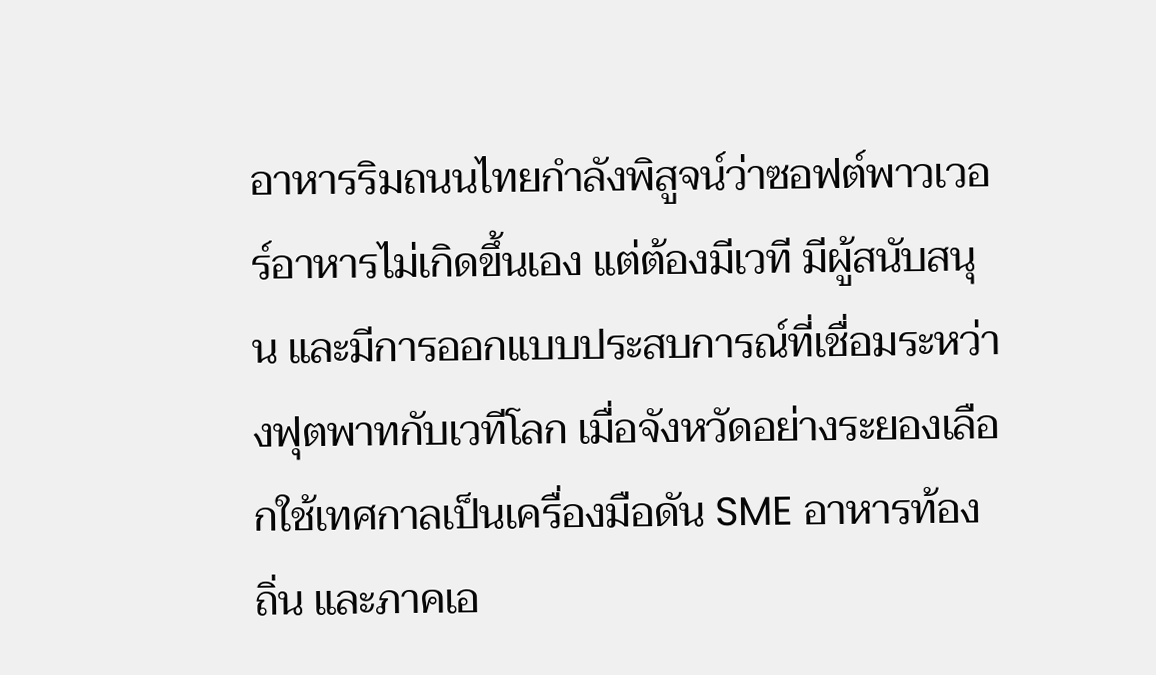อาหารริมถนนไทยกำลังพิสูจน์ว่าซอฟต์พาวเวอร์อาหารไม่เกิดขึ้นเอง แต่ต้องมีเวที มีผู้สนับสนุน และมีการออกแบบประสบการณ์ที่เชื่อมระหว่างฟุตพาทกับเวทีโลก เมื่อจังหวัดอย่างระยองเลือกใช้เทศกาลเป็นเครื่องมือดัน SME อาหารท้องถิ่น และภาคเอ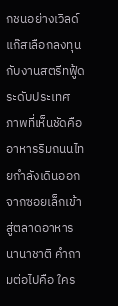กชนอย่างเวิลด์แก๊สเลือกลงทุนกับงานสตรีทฟู้ดระดับประเทศ ภาพที่เห็นชัดคืออาหารริมถนนไทยกำลังเดินออกจากซอยเล็กเข้าสู่ตลาดอาหารนานาชาติ คำถามต่อไปคือ ใคร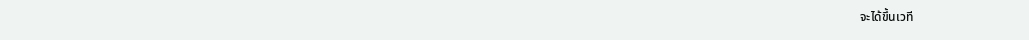จะได้ขึ้นเวที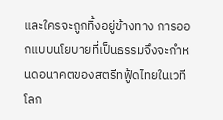และใครจะถูกทิ้งอยู่ข้างทาง การออกแบบนโยบายที่เป็นธรรมจึงจะกำหนดอนาคตของสตรีทฟู้ดไทยในเวทีโลก